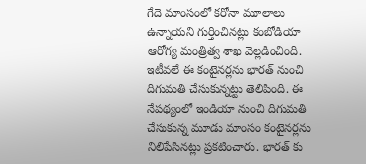గేదె మాంసంలో కరోనా మూలాలు ఉన్నాయని గుర్తించినట్లు కంబోడియా ఆరోగ్య మంత్రిత్వ శాఖ వెల్లడించింది. ఇటీవలే ఈ కంటైనర్లను భారత్ నుంచి దిగుమతి చేసుకున్నట్టు తెలిపింది. ఈ నేపథ్యంలో ఇండియా నుంచి దిగుమతి చేసుకున్న మూడు మాంసం కంటైనర్లను నిలిపేసినట్లు ప్రకటించారు. భారత్ కు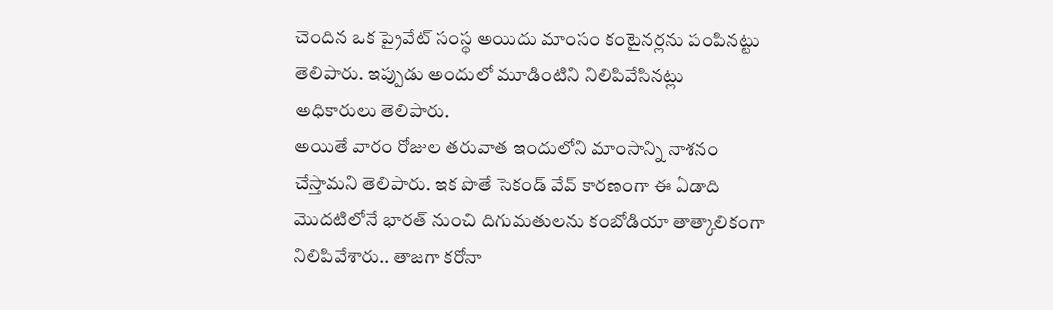చెందిన ఒక ప్రైవేట్ సంస్థ అయిదు మాంసం కంటైనర్లను పంపినట్టు తెలిపారు. ఇప్పుడు అందులో మూడింటిని నిలిపివేసినట్లు అధికారులు తెలిపారు.
అయితే వారం రోజుల తరువాత ఇందులోని మాంసాన్ని నాశనం చేస్తామని తెలిపారు. ఇక పొతే సెకండ్ వేవ్ కారణంగా ఈ ఏడాది మొదటిలోనే భారత్ నుంచి దిగుమతులను కంబోడియా తాత్కాలికంగా నిలిపివేశారు.. తాజగా కరోనా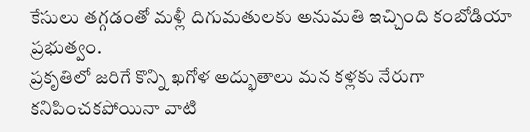కేసులు తగ్గడంతో మళ్లీ దిగుమతులకు అనుమతి ఇచ్చింది కంబోడియా ప్రభుత్వం.
ప్రకృతిలో జరిగే కొన్ని ఖగోళ అద్భుతాలు మన కళ్లకు నేరుగా కనిపించకపోయినా వాటి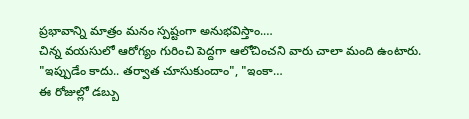ప్రభావాన్ని మాత్రం మనం స్పష్టంగా అనుభవిస్తాం.…
చిన్న వయసులో ఆరోగ్యం గురించి పెద్దగా ఆలోచించని వారు చాలా మంది ఉంటారు. "ఇప్పుడేం కాదు.. తర్వాత చూసుకుందాం", "ఇంకా…
ఈ రోజుల్లో డబ్బు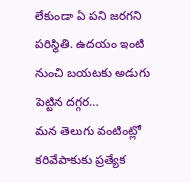లేకుండా ఏ పని జరగని పరిస్థితి. ఉదయం ఇంటి నుంచి బయటకు అడుగు పెట్టిన దగ్గర…
మన తెలుగు వంటింట్లో కరివేపాకుకు ప్రత్యేక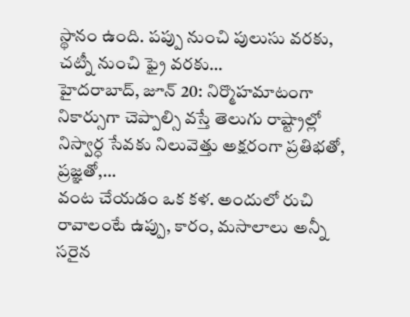స్థానం ఉంది. పప్పు నుంచి పులుసు వరకు, చట్నీ నుంచి ఫ్రై వరకు…
హైదరాబాద్, జూన్ 20: నిర్మొహమాటంగా నికార్సుగా చెప్పాల్సి వస్తే తెలుగు రాష్ట్రాల్లో నిస్వార్ధ సేవకు నిలువెత్తు అక్షరంగా ప్రతిభతో, ప్రజ్ఞతో,…
వంట చేయడం ఒక కళ. అందులో రుచి రావాలంటే ఉప్పు, కారం, మసాలాలు అన్నీ సరైన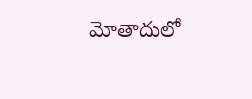మోతాదులో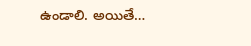ఉండాలి. అయితే…